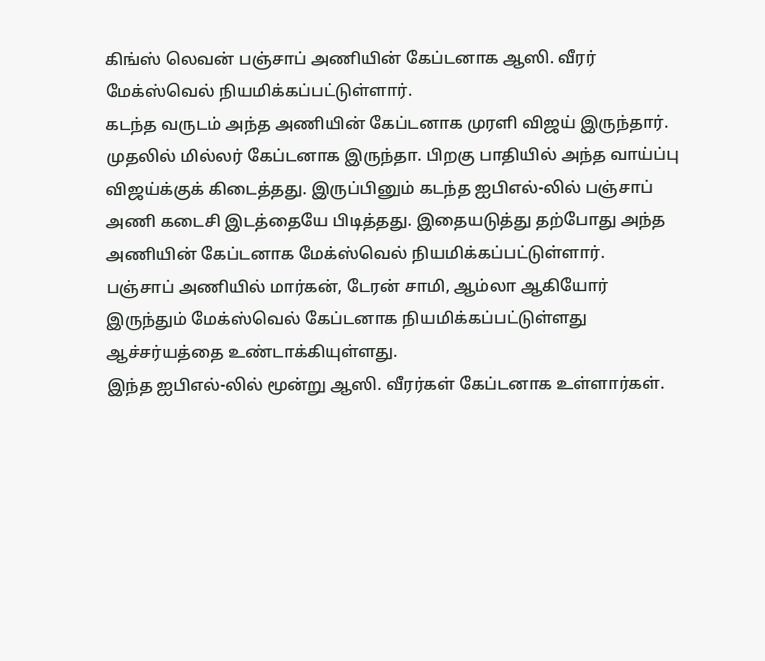கிங்ஸ் லெவன் பஞ்சாப் அணியின் கேப்டனாக ஆஸி. வீரர் மேக்ஸ்வெல் நியமிக்கப்பட்டுள்ளார்.
கடந்த வருடம் அந்த அணியின் கேப்டனாக முரளி விஜய் இருந்தார். முதலில் மில்லர் கேப்டனாக இருந்தா. பிறகு பாதியில் அந்த வாய்ப்பு விஜய்க்குக் கிடைத்தது. இருப்பினும் கடந்த ஐபிஎல்-லில் பஞ்சாப் அணி கடைசி இடத்தையே பிடித்தது. இதையடுத்து தற்போது அந்த அணியின் கேப்டனாக மேக்ஸ்வெல் நியமிக்கப்பட்டுள்ளார்.
பஞ்சாப் அணியில் மார்கன், டேரன் சாமி, ஆம்லா ஆகியோர் இருந்தும் மேக்ஸ்வெல் கேப்டனாக நியமிக்கப்பட்டுள்ளது ஆச்சர்யத்தை உண்டாக்கியுள்ளது.
இந்த ஐபிஎல்-லில் மூன்று ஆஸி. வீரர்கள் கேப்டனாக உள்ளார்கள்.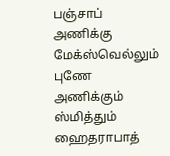பஞ்சாப் அணிக்கு மேக்ஸ்வெல்லும் புணே அணிக்கும் ஸ்மித்தும் ஹைதராபாத்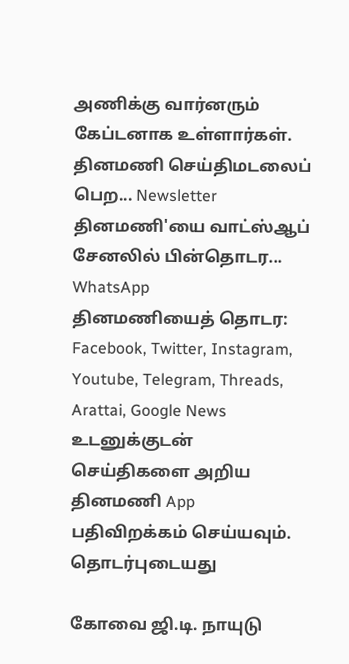அணிக்கு வார்னரும் கேப்டனாக உள்ளார்கள்.
தினமணி செய்திமடலைப் பெற... Newsletter
தினமணி'யை வாட்ஸ்ஆப் சேனலில் பின்தொடர... WhatsApp
தினமணியைத் தொடர: Facebook, Twitter, Instagram, Youtube, Telegram, Threads, Arattai, Google News
உடனுக்குடன் செய்திகளை அறிய தினமணி App பதிவிறக்கம் செய்யவும்.
தொடர்புடையது

கோவை ஜி.டி. நாயுடு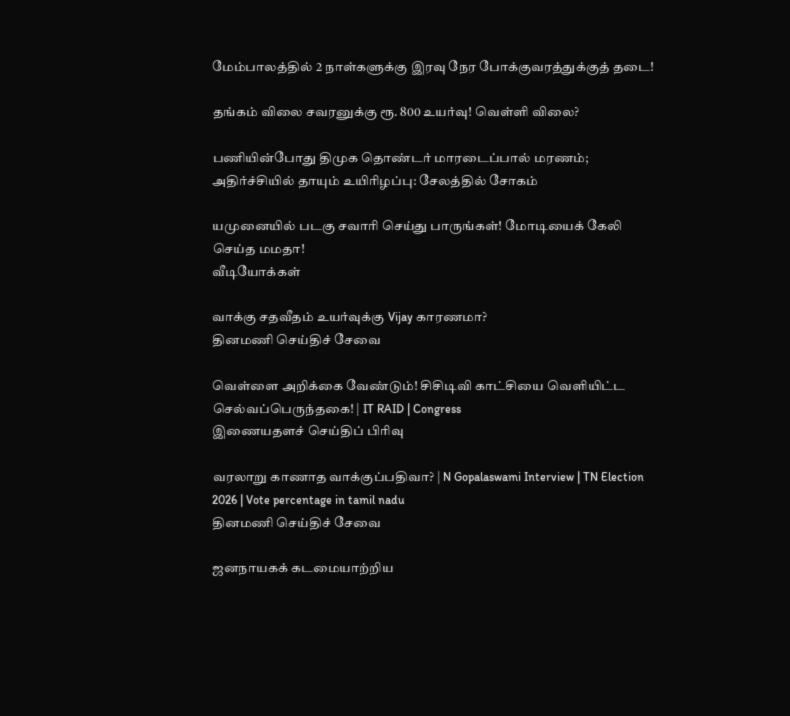மேம்பாலத்தில் 2 நாள்களுக்கு இரவு நேர போக்குவரத்துக்குத் தடை!

தங்கம் விலை சவரனுக்கு ரூ. 800 உயர்வு! வெள்ளி விலை?

பணியின்போது திமுக தொண்டர் மாரடைப்பால் மரணம்; அதிர்ச்சியில் தாயும் உயிரிழப்பு: சேலத்தில் சோகம்

யமுனையில் படகு சவாரி செய்து பாருங்கள்! மோடியைக் கேலி செய்த மமதா!
வீடியோக்கள்

வாக்கு சதவீதம் உயர்வுக்கு Vijay காரணமா?
தினமணி செய்திச் சேவை

வெள்ளை அறிக்கை வேண்டும்! சிசிடிவி காட்சியை வெளியிட்ட செல்வப்பெருந்தகை! | IT RAID | Congress
இணையதளச் செய்திப் பிரிவு

வரலாறு காணாத வாக்குப்பதிவா? | N Gopalaswami Interview | TN Election 2026 | Vote percentage in tamil nadu
தினமணி செய்திச் சேவை

ஜனநாயகக் கடமையாற்றிய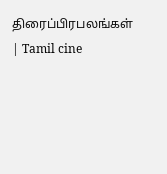திரைப்பிரபலங்கள் | Tamil cine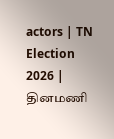actors | TN Election 2026 |
தினமணி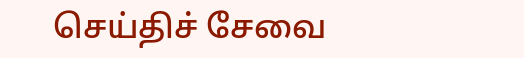செய்திச் சேவை